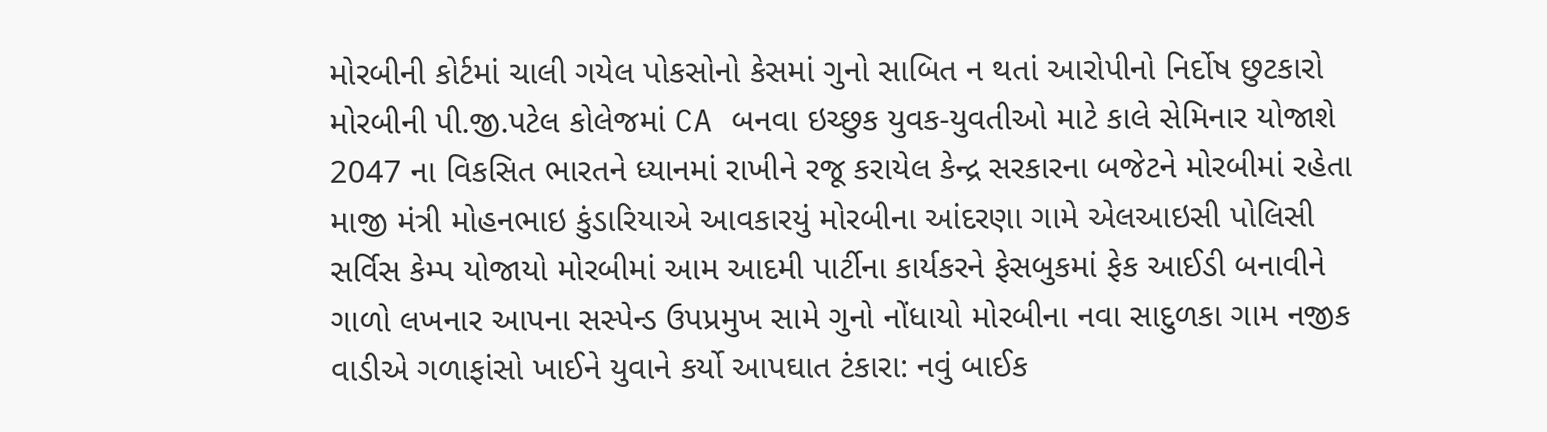મોરબીની કોર્ટમાં ચાલી ગયેલ પોકસોનો કેસમાં ગુનો સાબિત ન થતાં આરોપીનો નિર્દોષ છુટકારો મોરબીની પી.જી.પટેલ કોલેજમાં CA બનવા ઇચ્છુક યુવક-યુવતીઓ માટે કાલે સેમિનાર યોજાશે 2047 ના વિકસિત ભારતને ધ્યાનમાં રાખીને રજૂ કરાયેલ કેન્દ્ર સરકારના બજેટને મોરબીમાં રહેતા માજી મંત્રી મોહનભાઇ કુંડારિયાએ આવકારયું મોરબીના આંદરણા ગામે એલઆઇસી પોલિસી સર્વિસ કેમ્પ યોજાયો મોરબીમાં આમ આદમી પાર્ટીના કાર્યકરને ફેસબુકમાં ફેક આઈડી બનાવીને ગાળો લખનાર આપના સસ્પેન્ડ ઉપપ્રમુખ સામે ગુનો નોંધાયો મોરબીના નવા સાદુળકા ગામ નજીક વાડીએ ગળાફાંસો ખાઈને યુવાને કર્યો આપઘાત ટંકારા: નવું બાઈક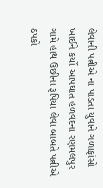લેવાની પત્નીએ ના પાડતા યુવાને ગળાફાંસો ખાઈને કર્યો આપઘાત હળવદના રણમલપુર ગામે હાથ ઉછીના રૂપિયા લેવા બાબતે પત્નીએ ઠપકો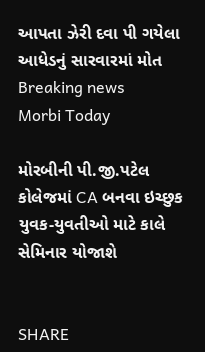આપતા ઝેરી દવા પી ગયેલા આધેડનું સારવારમાં મોત
Breaking news
Morbi Today

મોરબીની પી.જી.પટેલ કોલેજમાં CA બનવા ઇચ્છુક યુવક-યુવતીઓ માટે કાલે સેમિનાર યોજાશે


SHARE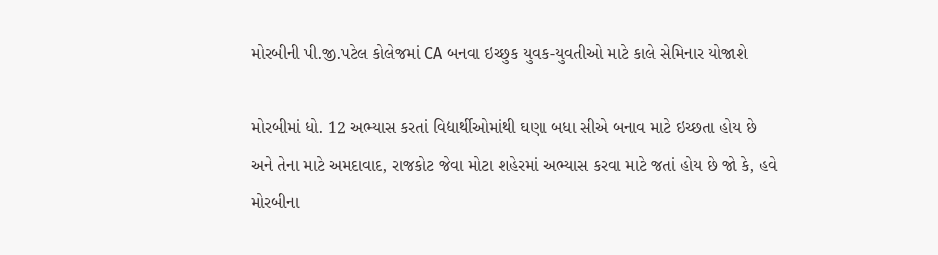મોરબીની પી.જી.પટેલ કોલેજમાં CA બનવા ઇચ્છુક યુવક-યુવતીઓ માટે કાલે સેમિનાર યોજાશે

મોરબીમાં ધો. 12 અભ્યાસ કરતાં વિદ્યાર્થીઓમાંથી ઘણા બધા સીએ બનાવ માટે ઇચ્છતા હોય છે અને તેના માટે અમદાવાદ, રાજકોટ જેવા મોટા શહેરમાં અભ્યાસ કરવા માટે જતાં હોય છે જો કે, હવે મોરબીના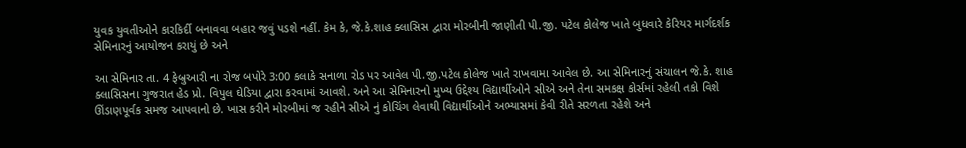યુવક યુવતીઓને કારકિર્દી બનાવવા બહાર જવું પડશે નહીં. કેમ કે, જે.કે.શાહ ક્લાસિસ દ્વારા મોરબીની જાણીતી પી.જી. પટેલ કોલેજ ખાતે બુધવારે કેરિયર માર્ગદર્શક સેમિનારનું આયોજન કરાયું છે અને

આ સેમિનાર તા. 4 ફેબ્રુઆરી ના રોજ બપોરે 3:00 કલાકે સનાળા રોડ પર આવેલ પી.જી.પટેલ કોલેજ ખાતે રાખવામા આવેલ છે. આ સેમિનારનું સંચાલન જે.કે. શાહ ક્લાસિસના ગુજરાત હેડ પ્રો. વિપુલ ઘેડિયા દ્વારા કરવામાં આવશે. અને આ સેમિનારનો મુખ્ય ઉદ્દેશ્ય વિદ્યાર્થીઓને સીએ અને તેના સમકક્ષ કોર્સમાં રહેલી તકો વિશે ઊંડાણપૂર્વક સમજ આપવાનો છે. ખાસ કરીને મોરબીમાં જ રહીને સીએ નું કોચિંગ લેવાથી વિદ્યાર્થીઓને અભ્યાસમાં કેવી રીતે સરળતા રહેશે અને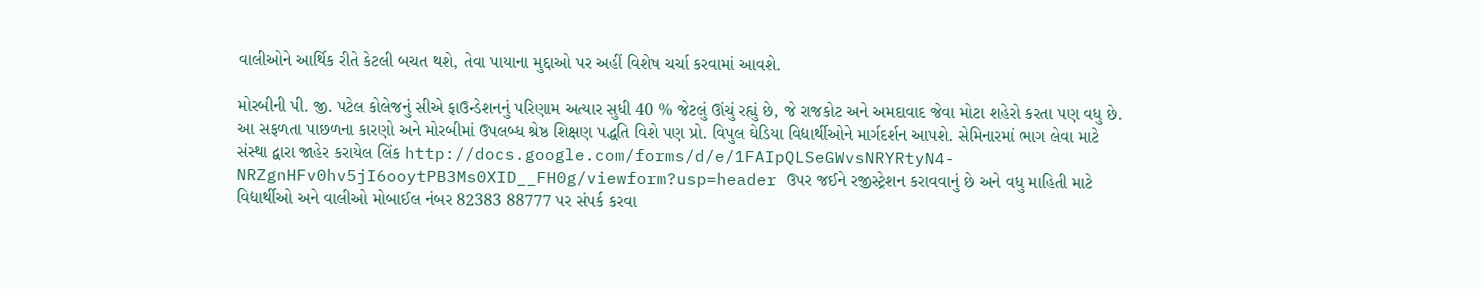વાલીઓને આર્થિક રીતે કેટલી બચત થશે, તેવા પાયાના મુદ્દાઓ પર અહીં વિશેષ ચર્ચા કરવામાં આવશે.

મોરબીની પી. જી. પટેલ કોલેજનું સીએ ફાઉન્ડેશનનું પરિણામ અત્યાર સુધી 40 % જેટલું ઊંચું રહ્યું છે, જે રાજકોટ અને અમદાવાદ જેવા મોટા શહેરો કરતા પણ વધુ છે. આ સફળતા પાછળના કારણો અને મોરબીમાં ઉપલબ્ધ શ્રેષ્ઠ શિક્ષણ પદ્ધતિ વિશે પણ પ્રો. વિપુલ ઘેડિયા વિદ્યાર્થીઓને માર્ગદર્શન આપશે. સેમિનારમાં ભાગ લેવા માટે સંસ્થા દ્વારા જાહેર કરાયેલ લિંક http://docs.google.com/forms/d/e/1FAIpQLSeGWvsNRYRtyN4-NRZgnHFv0hv5jI6ooytPB3Ms0XID__FH0g/viewform?usp=header ઉપર જઈને રજીસ્ટ્રેશન કરાવવાનું છે અને વધુ માહિતી માટે વિદ્યાર્થીઓ અને વાલીઓ મોબાઈલ નંબર 82383 88777 પર સંપર્ક કરવા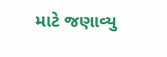માટે જણાવ્યુ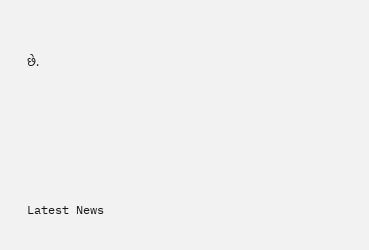છે.






Latest News